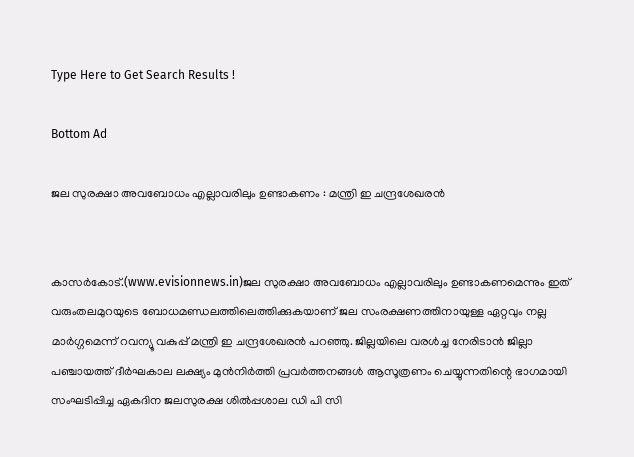Type Here to Get Search Results !

Bottom Ad

ജല സുരക്ഷാ അവബോധം എല്ലാവരിലും ഉണ്ടാകണം : മന്ത്രി ഇ ചന്ദ്രശേഖരന്‍


കാസര്‍കോട്.(www.evisionnews.in)ജല സുരക്ഷാ അവബോധം എല്ലാവരിലും ഉണ്ടാകണമെന്നും ഇത് വരുംതലമുറയുടെ ബോധമണ്ഡലത്തിലെത്തിക്കുകയാണ് ജല സംരക്ഷണത്തിനായുള്ള ഏറ്റവും നല്ല മാര്‍ഗ്ഗമെന്ന് റവന്യൂ വകുപ്പ് മന്ത്രി ഇ ചന്ദ്രശേഖരന്‍ പറഞ്ഞു. ജില്ലയിലെ വരള്‍ച്ച നേരിടാന്‍ ജില്ലാ പഞ്ചായത്ത് ദീര്‍ഘകാല ലക്ഷ്യം മുന്‍നിര്‍ത്തി പ്രവര്‍ത്തനങ്ങള്‍ ആസൂത്രണം ചെയ്യുന്നതിന്റെ ഭാഗമായി സംഘടിപ്പിച്ച ഏകദിന ജലസുരക്ഷ ശില്‍പ്പശാല ഡി പി സി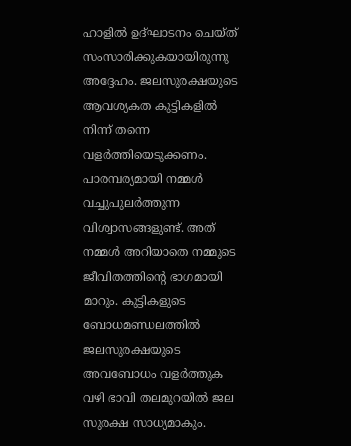ഹാളില്‍ ഉദ്ഘാടനം ചെയ്ത് സംസാരിക്കുകയായിരുന്നു അദ്ദേഹം. ജലസുരക്ഷയുടെ ആവശ്യകത കുട്ടികളില്‍ നിന്ന് തന്നെ വളര്‍ത്തിയെടുക്കണം. പാരമ്പര്യമായി നമ്മള്‍ വച്ചുപുലര്‍ത്തുന്ന വിശ്വാസങ്ങളുണ്ട്. അത് നമ്മള്‍ അറിയാതെ നമ്മുടെ ജീവിതത്തിന്റെ ഭാഗമായി മാറും. കുട്ടികളുടെ ബോധമണ്ഡലത്തില്‍ ജലസുരക്ഷയുടെ അവബോധം വളര്‍ത്തുക വഴി ഭാവി തലമുറയില്‍ ജല സുരക്ഷ സാധ്യമാകും.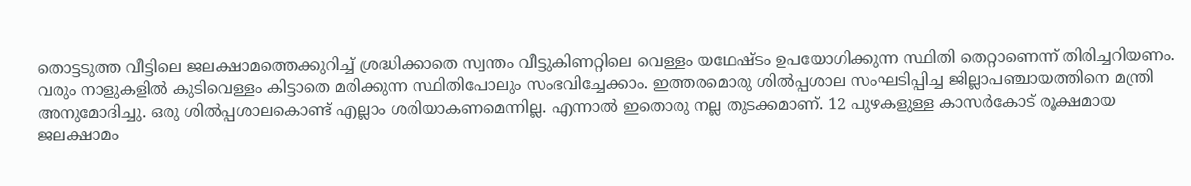തൊട്ടടുത്ത വീട്ടിലെ ജലക്ഷാമത്തെക്കുറിച്ച് ശ്രദ്ധിക്കാതെ സ്വന്തം വീട്ടുകിണറ്റിലെ വെള്ളം യഥേഷ്ടം ഉപയോഗിക്കുന്ന സ്ഥിതി തെറ്റാണെന്ന് തിരിച്ചറിയണം. വരും നാളുകളില്‍ കുടിവെള്ളം കിട്ടാതെ മരിക്കുന്ന സ്ഥിതിപോലും സംഭവിച്ചേക്കാം. ഇത്തരമൊരു ശില്‍പ്പശാല സംഘടിപ്പിച്ച ജില്ലാപഞ്ചായത്തിനെ മന്ത്രി അനുമോദിച്ചു. ഒരു ശില്‍പ്പശാലകൊണ്ട് എല്ലാം ശരിയാകണമെന്നില്ല. എന്നാല്‍ ഇതൊരു നല്ല തുടക്കമാണ്. 12 പുഴകളുള്ള കാസര്‍കോട് രൂക്ഷമായ ജലക്ഷാമം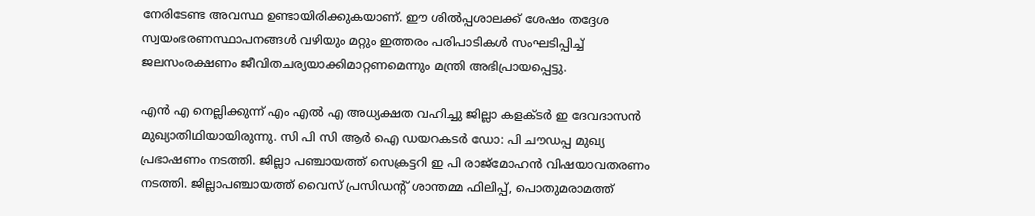നേരിടേണ്ട അവസ്ഥ ഉണ്ടായിരിക്കുകയാണ്. ഈ ശില്‍പ്പശാലക്ക് ശേഷം തദ്ദേശ സ്വയംഭരണസ്ഥാപനങ്ങള്‍ വഴിയും മറ്റും ഇത്തരം പരിപാടികള്‍ സംഘടിപ്പിച്ച് ജലസംരക്ഷണം ജീവിതചര്യയാക്കിമാറ്റണമെന്നും മന്ത്രി അഭിപ്രായപ്പെട്ടു.

എന്‍ എ നെല്ലിക്കുന്ന് എം എല്‍ എ അധ്യക്ഷത വഹിച്ചു ജില്ലാ കളക്ടര്‍ ഇ ദേവദാസന്‍ മുഖ്യാതിഥിയായിരുന്നു. സി പി സി ആര്‍ ഐ ഡയറകടര്‍ ഡോ: പി ചൗഡപ്പ മുഖ്യ പ്രഭാഷണം നടത്തി. ജില്ലാ പഞ്ചായത്ത് സെക്രട്ടറി ഇ പി രാജ്‌മോഹന്‍ വിഷയാവതരണം നടത്തി. ജില്ലാപഞ്ചായത്ത് വൈസ് പ്രസിഡന്റ് ശാന്തമ്മ ഫിലിപ്പ്, പൊതുമരാമത്ത്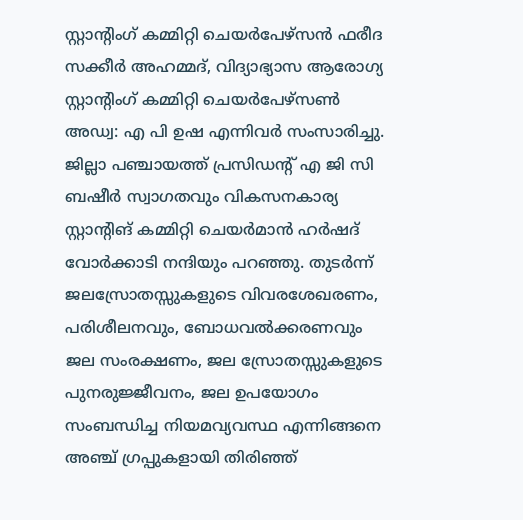സ്റ്റാന്റിംഗ് കമ്മിറ്റി ചെയര്‍പേഴ്‌സന്‍ ഫരീദ സക്കീര്‍ അഹമ്മദ്, വിദ്യാഭ്യാസ ആരോഗ്യ സ്റ്റാന്റിംഗ് കമ്മിറ്റി ചെയര്‍പേഴ്‌സണ്‍ അഡ്വ: എ പി ഉഷ എന്നിവര്‍ സംസാരിച്ചു. ജില്ലാ പഞ്ചായത്ത് പ്രസിഡന്റ് എ ജി സി ബഷീര്‍ സ്വാഗതവും വികസനകാര്യ സ്റ്റാന്റിങ് കമ്മിറ്റി ചെയര്‍മാന്‍ ഹര്‍ഷദ് വോര്‍ക്കാടി നന്ദിയും പറഞ്ഞു. തുടര്‍ന്ന് ജലസ്രോതസ്സുകളുടെ വിവരശേഖരണം, പരിശീലനവും, ബോധവല്‍ക്കരണവും ജല സംരക്ഷണം, ജല സ്രോതസ്സുകളുടെ പുനരുജ്ജീവനം, ജല ഉപയോഗം സംബന്ധിച്ച നിയമവ്യവസ്ഥ എന്നിങ്ങനെ അഞ്ച് ഗ്രപ്പുകളായി തിരിഞ്ഞ്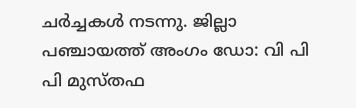ചര്‍ച്ചകള്‍ നടന്നു. ജില്ലാ പഞ്ചായത്ത് അംഗം ഡോ: വി പി പി മുസ്തഫ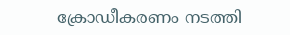ക്രോഡീകരണം നടത്തി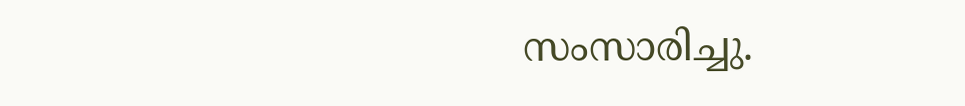സംസാരിച്ചു.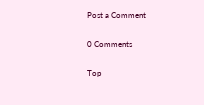Post a Comment

0 Comments

Top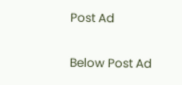Post Ad

Below Post Ad